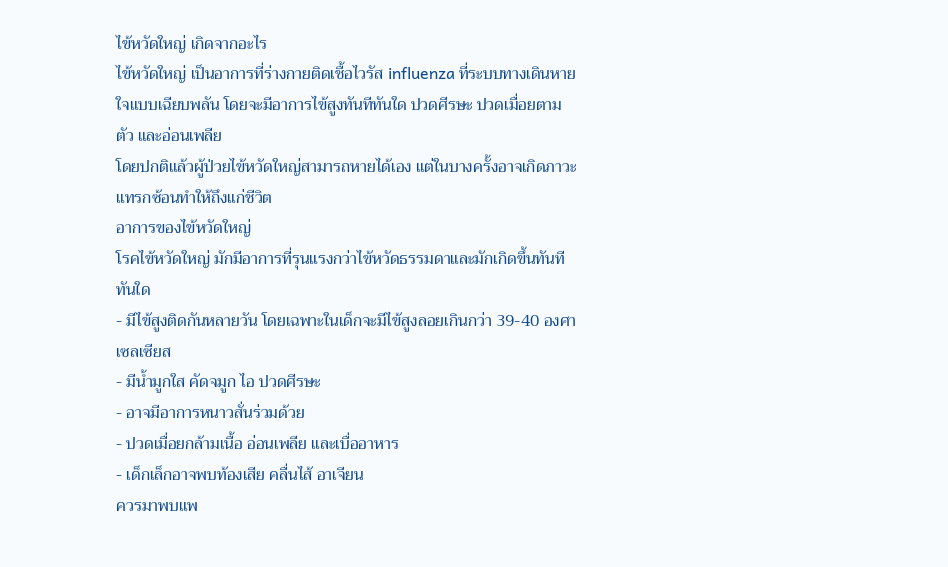ไข้หวัดใหญ่ เกิดจากอะไร
ไข้หวัดใหญ่ เป็นอาการที่ร่างกายติดเชื้อไวรัส influenza ที่ระบบทางเดินหายใจแบบเฉียบพลัน โดยจะมีอาการไข้สูงทันทีทันใด ปวดศีรษะ ปวดเมื่อยตามตัว และอ่อนเพลีย
โดยปกติแล้วผู้ป่วยไข้หวัดใหญ่สามารถหายได้เอง แต่ในบางครั้งอาจเกิดภาวะแทรกซ้อนทำให้ถึงแก่ชีวิต
อาการของไข้หวัดใหญ่
โรคไข้หวัดใหญ่ มักมีอาการที่รุนแรงกว่าไข้หวัดธรรมดาและมักเกิดขึ้นทันทีทันใด
- มีไข้สูงติดกันหลายวัน โดยเฉพาะในเด็กจะมีไข้สูงลอยเกินกว่า 39-40 องศาเซลเซียส
- มีน้ำมูกใส คัดจมูก ไอ ปวดศีรษะ
- อาจมีอาการหนาวสั่นร่วมด้วย
- ปวดเมื่อยกล้ามเนื้อ อ่อนเพลีย และเบื่ออาหาร
- เด็กเล็กอาจพบท้องเสีย คลื่นไส้ อาเจียน
ควรมาพบแพ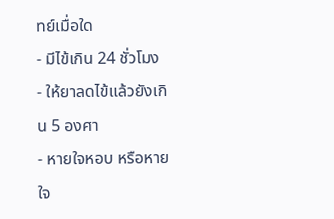ทย์เมื่อใด
- มีไข้เกิน 24 ชั่วโมง
- ให้ยาลดไข้แล้วยังเกิน 5 องศา
- หายใจหอบ หรือหายใจ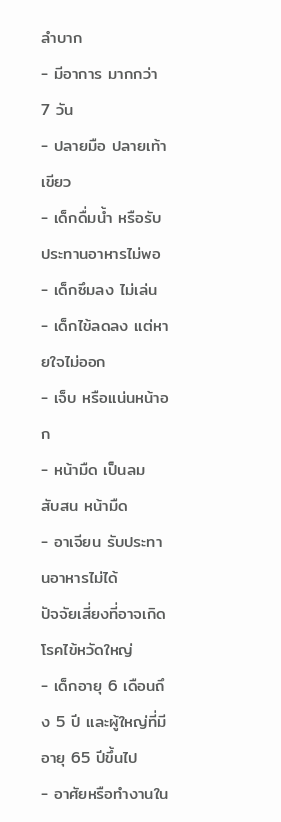ลำบาก
- มีอาการ มากกว่า 7 วัน
- ปลายมือ ปลายเท้าเขียว
- เด็กดื่มน้ำ หรือรับประทานอาหารไม่พอ
- เด็กซึมลง ไม่เล่น
- เด็กไข้ลดลง แต่หายใจไม่ออก
- เจ็บ หรือแน่นหน้าอก
- หน้ามืด เป็นลม สับสน หน้ามืด
- อาเจียน รับประทานอาหารไม่ได้
ปัจจัยเสี่ยงที่อาจเกิดโรคไข้หวัดใหญ่
- เด็กอายุ 6 เดือนถึง 5 ปี และผู้ใหญ่ที่มีอายุ 65 ปีขึ้นไป
- อาศัยหรือทำงานใน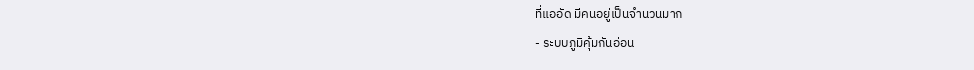ที่แออัด มีคนอยู่เป็นจำนวนมาก
- ระบบภูมิคุ้มกันอ่อน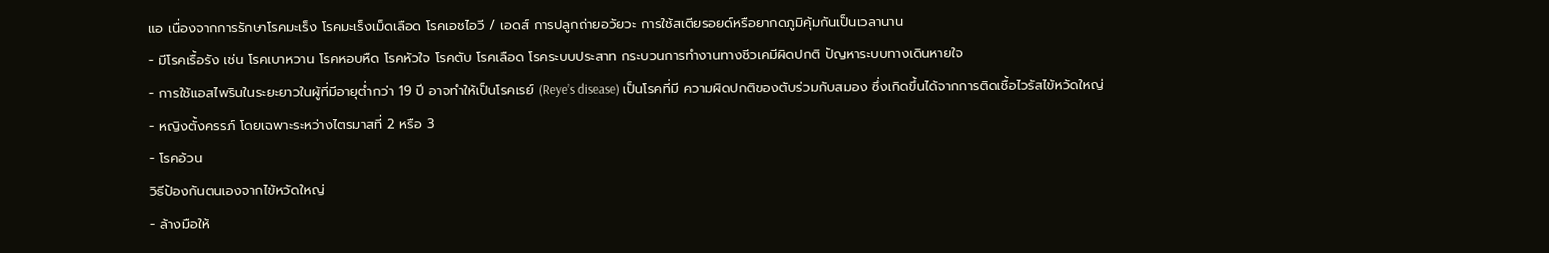แอ เนื่องจากการรักษาโรคมะเร็ง โรคมะเร็งเม็ดเลือด โรคเอชไอวี / เอดส์ การปลูกถ่ายอวัยวะ การใช้สเตียรอยด์หรือยากดภูมิคุ้มกันเป็นเวลานาน
- มีโรคเรื้อรัง เช่น โรคเบาหวาน โรคหอบหืด โรคหัวใจ โรคตับ โรคเลือด โรคระบบประสาท กระบวนการทำงานทางชีวเคมีผิดปกติ ปัญหาระบบทางเดินหายใจ
- การใช้แอสไพรินในระยะยาวในผู้ที่มีอายุต่ำกว่า 19 ปี อาจทำให้เป็นโรคเรย์ (Reye’s disease) เป็นโรคที่มี ความผิดปกติของตับร่วมกับสมอง ซึ่งเกิดขึ้นได้จากการติดเชื้อไวรัสไข้หวัดใหญ่
- หญิงตั้งครรภ์ โดยเฉพาะระหว่างไตรมาสที่ 2 หรือ 3
- โรคอ้วน
วิธีป้องกันตนเองจากไข้หวัดใหญ่
- ล้างมือให้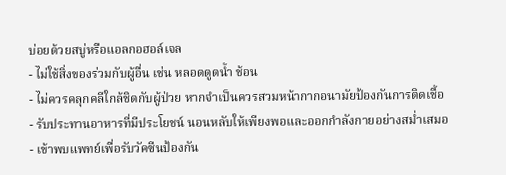บ่อยด้วยสบู่หรือแอลกอฮอล์เจล
- ไม่ใช้สิ่งของร่วมกับผู้อื่น เช่น หลอดดูดน้ำ ช้อน
- ไม่ควรคลุกคลีใกล้ชิดกับผู้ป่วย หากจำเป็นควรสวมหน้ากากอนามัยป้องกันการติดเชื้อ
- รับประทานอาหารที่มีประโยชน์ นอนหลับให้เพียงพอและออกกำลังกายอย่างสม่ำเสมอ
- เข้าพบแพทย์เพื่อรับวัคซีนป้องกัน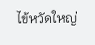ไข้หวัดใหญ่